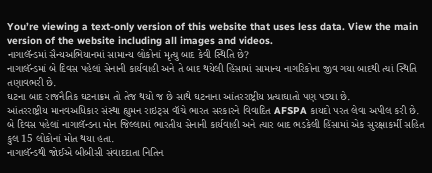You’re viewing a text-only version of this website that uses less data. View the main version of the website including all images and videos.
નાગાલૅન્ડમાં સૈન્યઅભિયાનમાં સામાન્ય લોકોનાં મૃત્યુ બાદ કેવી સ્થિતિ છે?
નાગાલૅન્ડમાં બે દિવસ પહેલાં સેનાની કાર્યવાહી અને તે બાદ થયેલી હિંસામાં સામાન્ય નાગરિકોના જીવ ગયા બાદથી ત્યાં સ્થિતિ તણાવભરી છે.
ઘટના બાદ રાજનૈતિક ઘટનાક્રમ તો તેજ થયો જ છે સાથે ઘટનાના આંતરરાષ્ટ્રીય પ્રત્યાઘાતો પણ પડ્યા છે.
આંતરરાષ્ટ્રીય માનવઅધિકાર સંસ્થા હ્યુમન રાઇટ્સ વૉચે ભારત સરકારને વિવાદિત AFSPA કાયદો પરત લેવા અપીલ કરી છે.
બે દિવસ પહેલાં નાગાલૅન્ડના મોન જિલ્લામાં ભારતીય સેનાની કાર્યવાહી અને ત્યાર બાદ ભડકેલી હિંસામાં એક સુરક્ષાકર્મી સહિત કુલ 15 લોકોનાં મોત થયા હતા.
નાગાલૅન્ડથી જોઈએ બીબીસી સંવાદદાતા નિતિન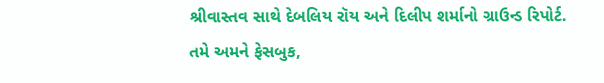શ્રીવાસ્તવ સાથે દેબલિય રૉય અને દિલીપ શર્માનો ગ્રાઉન્ડ રિપોર્ટ.
તમે અમને ફેસબુક,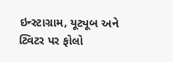ઇન્સ્ટાગ્રામ, યૂટ્યૂબ અને ટ્વિટર પર ફોલો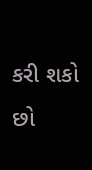કરી શકો છો